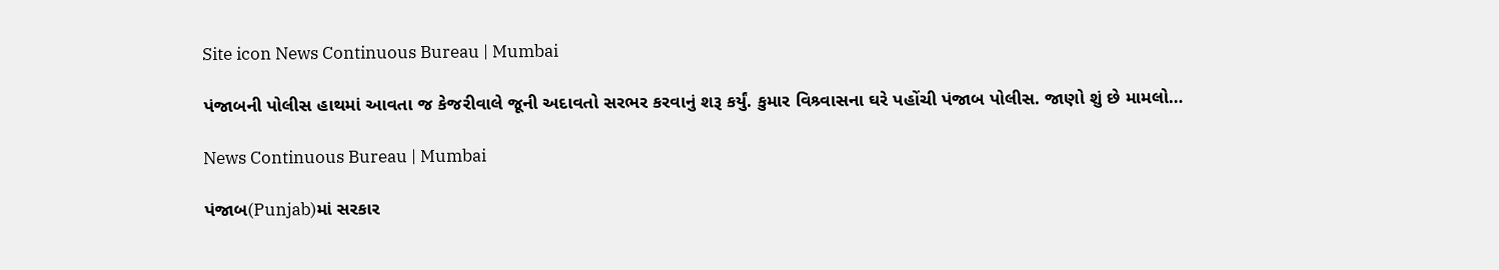Site icon News Continuous Bureau | Mumbai

પંજાબની પોલીસ હાથમાં આવતા જ કેજરીવાલે જૂની અદાવતો સરભર કરવાનું શરૂ કર્યું. કુમાર વિશ્ર્વાસના ઘરે પહોંચી પંજાબ પોલીસ. જાણો શું છે મામલો…

News Continuous Bureau | Mumbai

પંજાબ(Punjab)માં સરકાર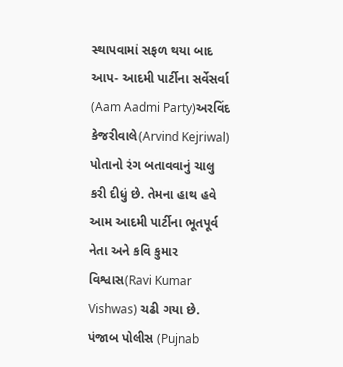સ્થાપવામાં સફળ થયા બાદ આપ- આદમી પાર્ટીના સર્વેસર્વા (Aam Aadmi Party)અરવિંદ કેજરીવાલે(Arvind Kejriwal) પોતાનો રંગ બતાવવાનું ચાલુ કરી દીધું છે. તેમના હાથ હવે આમ આદમી પાર્ટીના ભૂતપૂર્વ નેતા અને કવિ કુમાર વિશ્વાસ(Ravi Kumar Vishwas) ચઢી ગયા છે. પંજાબ પોલીસ (Pujnab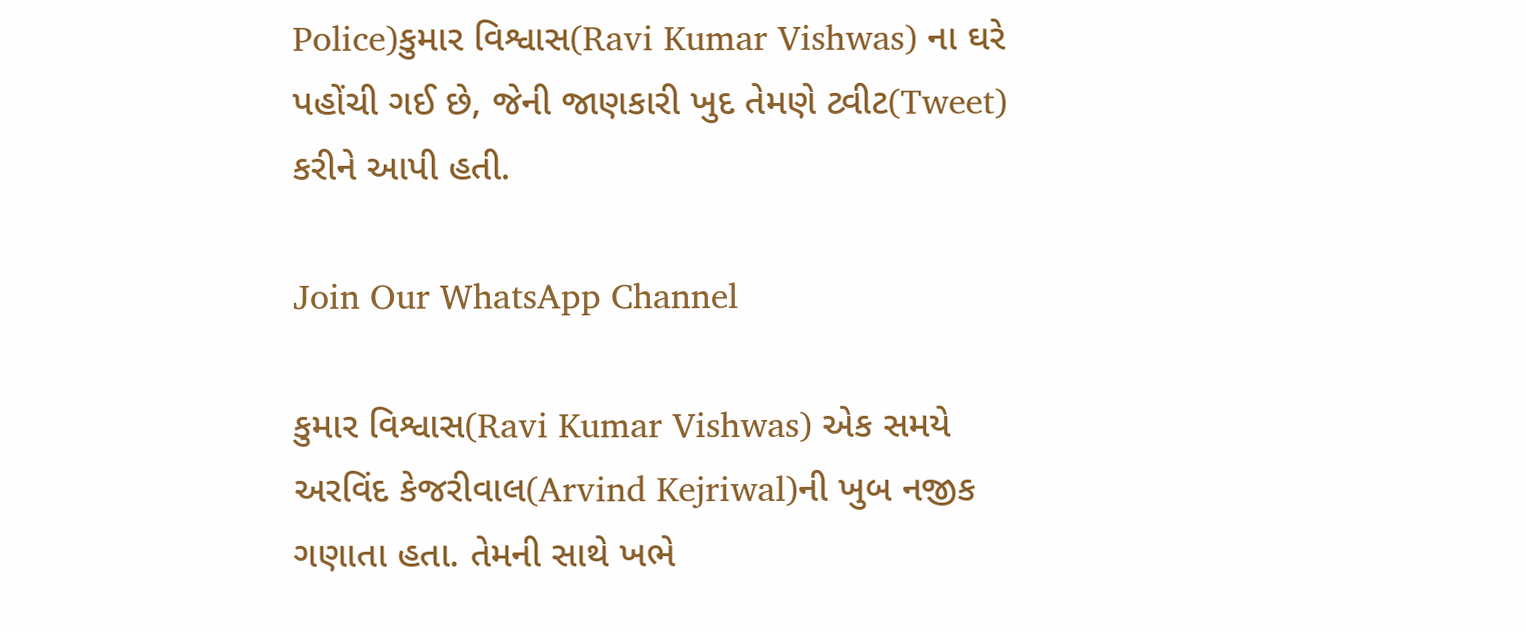Police)કુમાર વિશ્વાસ(Ravi Kumar Vishwas) ના ઘરે પહોંચી ગઈ છે, જેની જાણકારી ખુદ તેમણે ટ્વીટ(Tweet) કરીને આપી હતી.

Join Our WhatsApp Channel

કુમાર વિશ્વાસ(Ravi Kumar Vishwas) એક સમયે અરવિંદ કેજરીવાલ(Arvind Kejriwal)ની ખુબ નજીક ગણાતા હતા. તેમની સાથે ખભે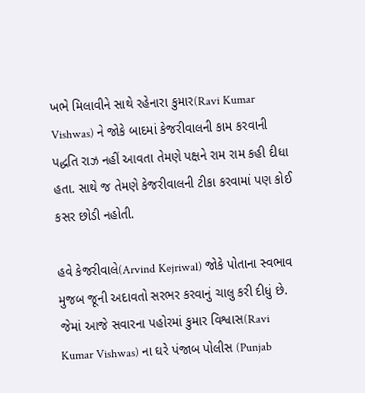ખભે મિલાવીને સાથે રહેનારા કુમાર(Ravi Kumar Vishwas) ને જોકે બાદમાં કેજરીવાલની કામ કરવાની પદ્ધતિ રાઝ નહીં આવતા તેમણે પક્ષને રામ રામ કહી દીધા હતા. સાથે જ તેમણે કેજરીવાલની ટીકા કરવામાં પણ કોઈ કસર છોડી નહોતી.

હવે કેજરીવાલે(Arvind Kejriwal) જોકે પોતાના સ્વભાવ મુજબ જૂની અદાવતો સરભર કરવાનું ચાલુ કરી દીધું છે. જેમાં આજે સવારના પહોરમાં કુમાર વિશ્વાસ(Ravi Kumar Vishwas) ના ઘરે પંજાબ પોલીસ (Punjab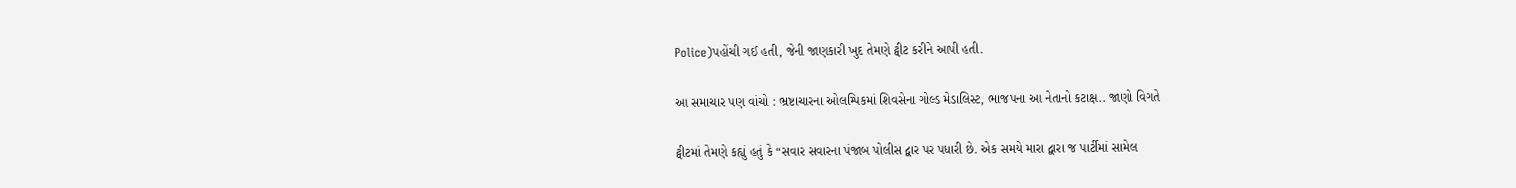Police)પહોંચી ગઈ હતી, જેની જાણકારી ખુદ તેમણે ટ્વીટ કરીને આપી હતી.

આ સમાચાર પણ વાંચો : ભ્રષ્ટાચારના ઓલમ્પિકમાં શિવસેના ગોલ્ડ મેડાલિસ્ટ, ભાજપના આ નેતાનો કટાક્ષ.. જાણો વિગતે

ટ્વીટમાં તેમણે કહ્યું હતું કે “સવાર સવારના પંજાબ પોલીસ દ્વાર પર પધારી છે. એક સમયે મારા દ્વારા જ પાર્ટીમાં સામેલ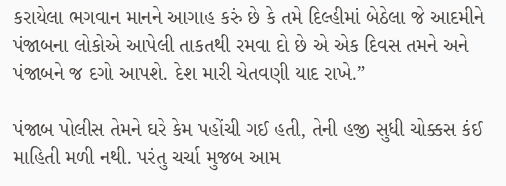કરાયેલા ભગવાન માનને આગાહ કરું છે કે તમે દિલ્હીમાં બેઠેલા જે આદમીને પંજાબના લોકોએ આપેલી તાકતથી રમવા દો છે એ એક દિવસ તમને અને પંજાબને જ દગો આપશે. દેશ મારી ચેતવણી યાદ રાખે.”

પંજાબ પોલીસ તેમને ઘરે કેમ પહોંચી ગઈ હતી, તેની હજી સુધી ચોક્કસ કંઈ માહિતી મળી નથી. પરંતુ ચર્ચા મુજબ આમ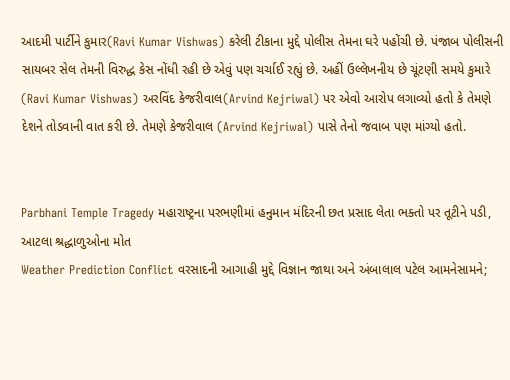આદમી પાર્ટીને કુમાર(Ravi Kumar Vishwas) કરેલી ટીકાના મુદ્દે પોલીસ તેમના ઘરે પહોંચી છે. પંજાબ પોલીસની સાયબર સેલ તેમની વિરુદ્ધ કેસ નોંધી રહી છે એવું પણ ચર્ચાઈ રહ્યું છે. અહીં ઉલ્લેખનીય છે ચૂંટણી સમયે કુમારે (Ravi Kumar Vishwas) અરવિંદ કેજરીવાલ(Arvind Kejriwal) પર એવો આરોપ લગાવ્યો હતો કે તેમણે દેશને તોડવાની વાત કરી છે. તેમણે કેજરીવાલ (Arvind Kejriwal) પાસે તેનો જવાબ પણ માંગ્યો હતો.


Parbhani Temple Tragedy મહારાષ્ટ્રના પરભણીમાં હનુમાન મંદિરની છત પ્રસાદ લેતા ભક્તો પર તૂટીને પડી, આટલા શ્રદ્ધાળુઓના મોત
Weather Prediction Conflict વરસાદની આગાહી મુદ્દે વિજ્ઞાન જાથા અને અંબાલાલ પટેલ આમનેસામને;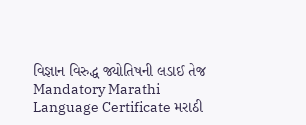વિજ્ઞાન વિરુદ્ધ જ્યોતિષની લડાઈ તેજ
Mandatory Marathi Language Certificate મરાઠી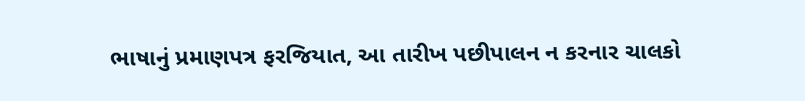ભાષાનું પ્રમાણપત્ર ફરજિયાત, આ તારીખ પછીપાલન ન કરનાર ચાલકો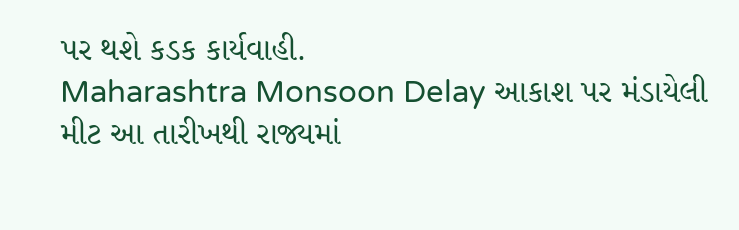પર થશે કડક કાર્યવાહી.
Maharashtra Monsoon Delay આકાશ પર મંડાયેલી મીટ આ તારીખથી રાજ્યમાં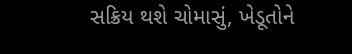સક્રિય થશે ચોમાસું, ખેડૂતોને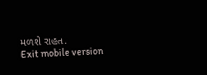મળશે રાહત.
Exit mobile version